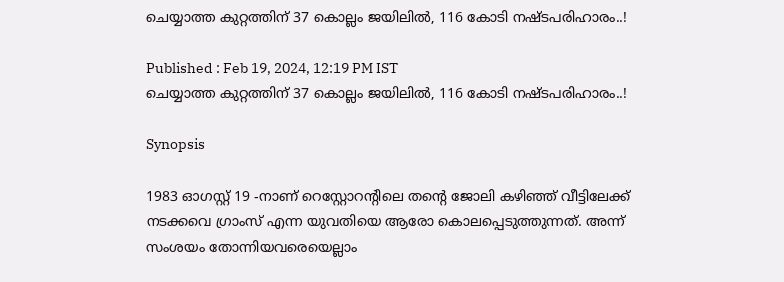ചെയ്യാത്ത കുറ്റത്തിന് 37 കൊല്ലം ജയിലിൽ, 116 കോടി നഷ്ടപരിഹാരം..!

Published : Feb 19, 2024, 12:19 PM IST
ചെയ്യാത്ത കുറ്റത്തിന് 37 കൊല്ലം ജയിലിൽ, 116 കോടി നഷ്ടപരിഹാരം..!

Synopsis

1983 ഓഗസ്റ്റ് 19 -നാണ് റെസ്റ്റോറന്റിലെ തന്റെ ജോലി കഴിഞ്ഞ് വീട്ടിലേക്ക് നടക്കവെ ഗ്രാംസ് എന്ന യുവതിയെ ആരോ കൊലപ്പെടുത്തുന്നത്. അന്ന് സംശയം തോന്നിയവരെയെല്ലാം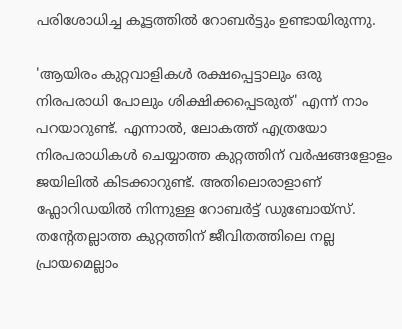പരിശോധിച്ച കൂട്ടത്തില്‍ റോബര്‍ട്ടും ഉണ്ടായിരുന്നു.

'ആയിരം കുറ്റവാളികൾ രക്ഷപ്പെട്ടാലും ഒരു നിരപരാധി പോലും ശിക്ഷിക്കപ്പെടരുത്' എന്ന് നാം പറയാറുണ്ട്. എന്നാൽ, ലോകത്ത് എത്രയോ നിരപരാധികൾ ചെയ്യാത്ത കുറ്റത്തിന് വർഷങ്ങളോളം ജയിലിൽ കിടക്കാറുണ്ട്. അതിലൊരാളാണ് ഫ്ലോറിഡയിൽ നിന്നുള്ള റോബര്‍ട്ട് ഡുബോയ്സ്. തന്റേതല്ലാത്ത കുറ്റത്തിന് ജീവിതത്തിലെ നല്ല പ്രായമെല്ലാം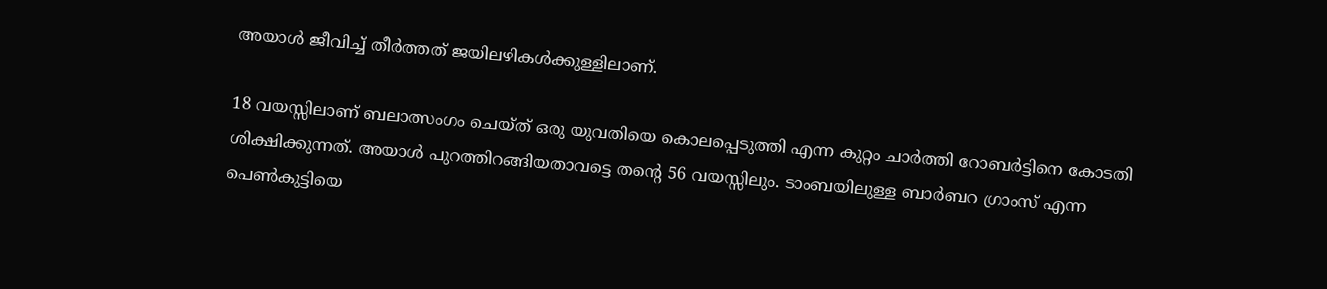അയാൾ ജീവിച്ച് തീർത്തത് ജയിലഴികൾക്കുള്ളിലാണ്.

18 വയസ്സിലാണ് ബലാത്സംഗം ചെയ്ത് ഒരു യുവതിയെ കൊലപ്പെടുത്തി എന്ന കുറ്റം ചാർത്തി റോബർട്ടിനെ കോടതി ശിക്ഷിക്കുന്നത്. അയാൾ പുറത്തിറങ്ങിയതാവട്ടെ തന്റെ 56 വയസ്സിലും. ടാംബയിലുള്ള ബാര്‍ബറ ഗ്രാംസ് എന്ന പെണ്‍കുട്ടിയെ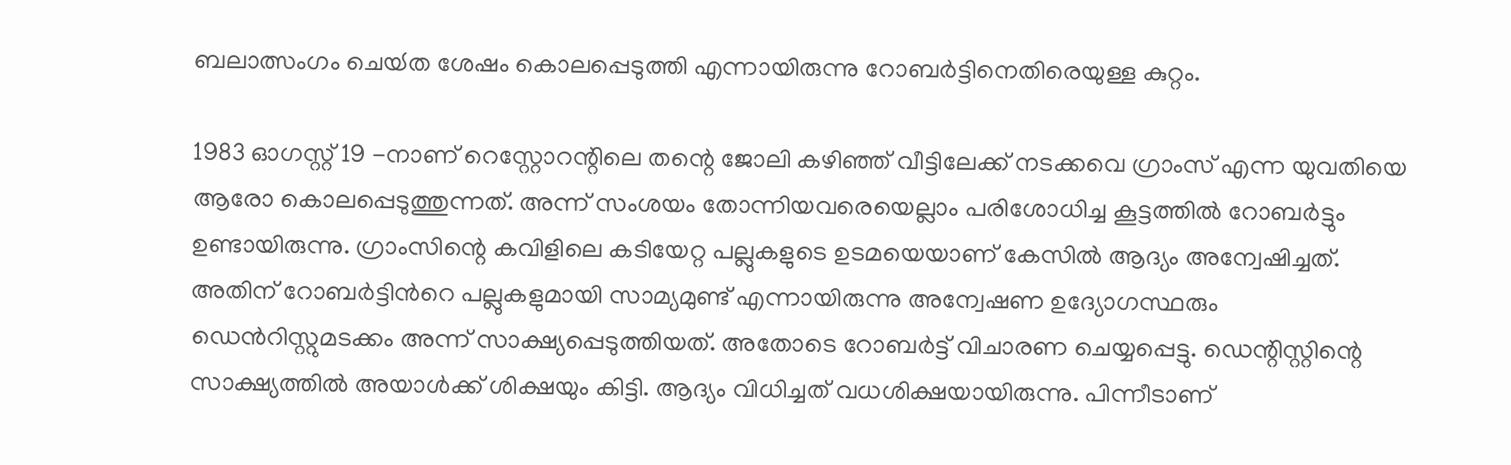ബലാത്സംഗം ചെയ്‍ത ശേഷം കൊലപ്പെടുത്തി എന്നായിരുന്നു റോബർട്ടിനെതിരെയുള്ള കുറ്റം.

1983 ഓഗസ്റ്റ് 19 -നാണ് റെസ്റ്റോറന്റിലെ തന്റെ ജോലി കഴിഞ്ഞ് വീട്ടിലേക്ക് നടക്കവെ ഗ്രാംസ് എന്ന യുവതിയെ ആരോ കൊലപ്പെടുത്തുന്നത്. അന്ന് സംശയം തോന്നിയവരെയെല്ലാം പരിശോധിച്ച കൂട്ടത്തില്‍ റോബര്‍ട്ടും ഉണ്ടായിരുന്നു. ഗ്രാംസിന്റെ കവിളിലെ കടിയേറ്റ പല്ലുകളുടെ ഉടമയെയാണ് കേസിൽ ആദ്യം അന്വേഷിച്ചത്. അതിന് റോബര്‍ട്ടിന്‍റെ പല്ലുകളുമായി സാമ്യമുണ്ട് എന്നായിരുന്നു അന്വേഷണ ഉദ്യോഗസ്ഥരും ഡെന്‍റിസ്റ്റുമടക്കം അന്ന് സാക്ഷ്യപ്പെടുത്തിയത്. അതോടെ റോബർട്ട് വിചാരണ ചെയ്യപ്പെട്ടു. ഡെന്റിസ്റ്റിന്റെ സാക്ഷ്യത്തിൽ അയാൾക്ക് ശിക്ഷയും കിട്ടി. ആദ്യം വിധിച്ചത് വധശിക്ഷയായിരുന്നു. പിന്നീടാണ്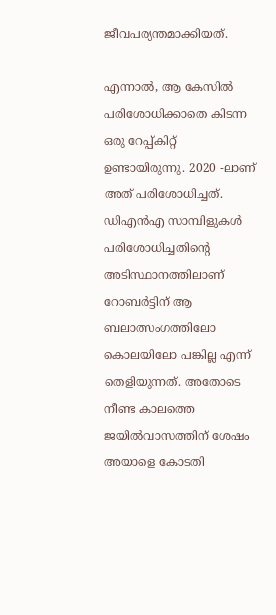ജീവപര്യന്തമാക്കിയത്.

എന്നാൽ, ആ കേസിൽ പരിശോധിക്കാതെ കിടന്ന ഒരു റേപ്പ്‍കിറ്റ് ഉണ്ടായിരുന്നു. 2020 -ലാണ് അത് പരിശോധിച്ചത്. ഡിഎൻഎ സാമ്പിളുകൾ പരിശോധിച്ചതിന്റെ അടിസ്ഥാനത്തിലാണ് റോബർട്ടിന് ആ ബലാത്സംഗത്തിലോ കൊലയിലോ പങ്കില്ല എന്ന് തെളിയുന്നത്. അതോടെ നീണ്ട കാലത്തെ ജയിൽവാസത്തിന് ശേഷം അയാളെ കോടതി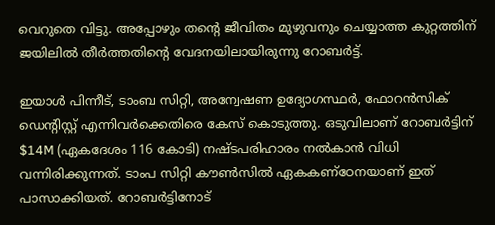വെറുതെ വിട്ടു. അപ്പോഴും തന്റെ ജീവിതം മുഴുവനും ചെയ്യാത്ത കുറ്റത്തിന് ജയിലിൽ തീർ‌ത്തതിന്റെ വേദനയിലായിരുന്നു റോബർട്ട്.

ഇയാൾ പിന്നീട്, ടാംബ സിറ്റി, അന്വേഷണ ഉദ്യോഗസ്ഥർ, ഫോറൻസിക് ഡെന്റിസ്റ്റ് എന്നിവർക്കെതിരെ കേസ് കൊടുത്തു. ഒടുവിലാണ് റോബർട്ടിന് $14M (ഏകദേശം 116 കോടി) നഷ്ടപരിഹാരം നൽകാൻ വിധി വന്നിരിക്കുന്നത്. ടാംപ സിറ്റി കൗൺസിൽ ഏകകണ്ഠേനയാണ് ഇത് പാസാക്കിയത്. റോബർട്ടിനോട്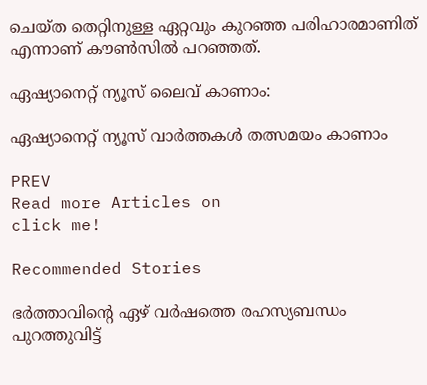ചെയ്ത തെറ്റിനുള്ള ഏറ്റവും കുറഞ്ഞ പരിഹാരമാണിത് എന്നാണ് കൗൺസിൽ പറഞ്ഞത്.

ഏഷ്യാനെറ്റ് ന്യൂസ് ലൈവ് കാണാം:

ഏഷ്യാനെറ്റ് ന്യൂസ് വാർത്തകൾ തത്സമയം കാണാം

PREV
Read more Articles on
click me!

Recommended Stories

ഭർത്താവിന്‍റെ ഏഴ് വർഷത്തെ രഹസ്യബന്ധം പുറത്തുവിട്ട്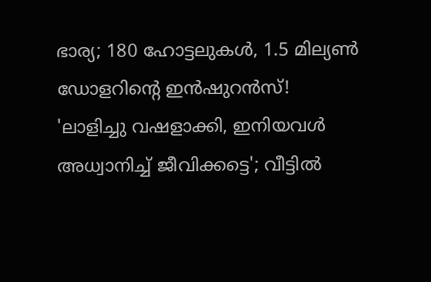ഭാര്യ; 180 ഹോട്ടലുകൾ, 1.5 മില്യൺ ഡോളറിന്‍റെ ഇൻഷുറൻസ്!
'ലാളിച്ചു വഷളാക്കി, ഇനിയവൾ അധ്വാനിച്ച് ജീവിക്കട്ടെ'; വീട്ടിൽ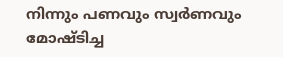നിന്നും പണവും സ്വർണവും മോഷ്ടിച്ച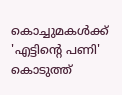കൊച്ചുമകൾക്ക് 'എട്ടിന്‍റെ പണി' കൊടുത്ത്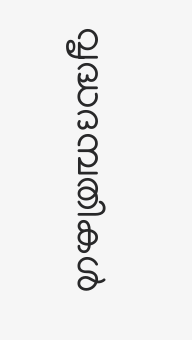വൃദ്ധദമ്പതികൾ